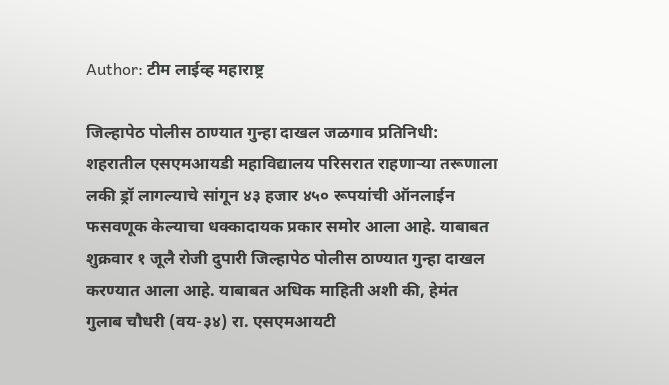Author: टीम लाईव्ह महाराष्ट्र

जिल्हापेठ पोलीस ठाण्यात गुन्हा दाखल जळगाव प्रतिनिधी: शहरातील एसएमआयडी महाविद्यालय परिसरात राहणाऱ्या तरूणाला लकी ड्रॉ लागल्याचे सांगून ४३ हजार ४५० रूपयांची ऑनलाईन फसवणूक केल्याचा धक्कादायक प्रकार समोर आला आहे. याबाबत शुक्रवार १ जूलै रोजी दुपारी जिल्हापेठ पोलीस ठाण्यात गुन्हा दाखल करण्यात आला आहे. याबाबत अधिक माहिती अशी की, हेमंत गुलाब चौधरी (वय-३४) रा. एसएमआयटी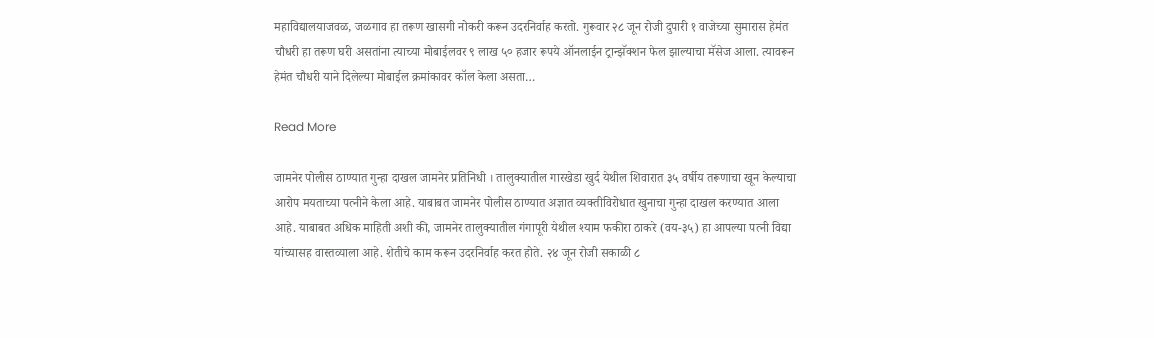महाविद्यालयाजवळ, जळगाव हा तरूण खासगी नोकरी करून उदरनिर्वाह करतो. गुरूवार २८ जून रोजी दुपारी १ वाजेच्या सुमारास हेमंत चौधरी हा तरूण घरी असतांना त्याच्या मोबाईलवर ९ लाख ५० हजार रूपये ऑनलाईन ट्रान्झॅक्शन फेल झाल्याचा मॅसेज आला. त्यावरून हेमंत चौधरी याने दिलेल्या मोबाईल क्रमांकावर कॉल केला असता…

Read More

जामनेर पोलीस ठाण्यात गुन्हा दाखल जामनेर प्रतिनिधी । तालुक्यातील गारखेडा खुर्द येथील शिवारात ३५ वर्षीय तरूणाचा खून केल्याचा आरोप मयताच्या पत्नीने केला आहे. याबाबत जामनेर पोलीस ठाण्यात अज्ञात व्यक्तीविरोधात खुनाचा गुन्हा दाखल करण्यात आला आहे. याबाबत अधिक माहिती अशी की, जामनेर तालुक्यातील गंगापूरी येथील श्याम फकीरा ठाकरे (वय-३५) हा आपल्या पत्नी विद्या यांच्यासह वास्तव्याला आहे. शेतीचे काम करून उदरनिर्वाह करत होते. २४ जून रोजी सकाळी ८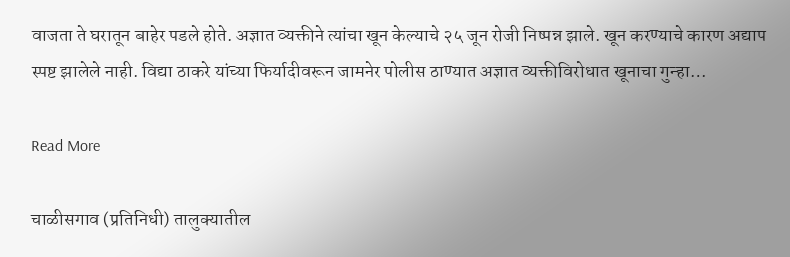वाजता ते घरातून बाहेर पडले होते. अज्ञात व्यक्तीने त्यांचा खून केल्याचे २५ जून रोजी निष्पन्न झाले. खून करण्याचे कारण अद्याप स्पष्ट झालेले नाही. विद्या ठाकरे यांच्या फिर्यादीवरून जामनेर पोलीस ठाण्यात अज्ञात व्यक्तीविरोधात खूनाचा गुन्हा…

Read More

चाळीसगाव (प्रतिनिधी) तालुक्यातील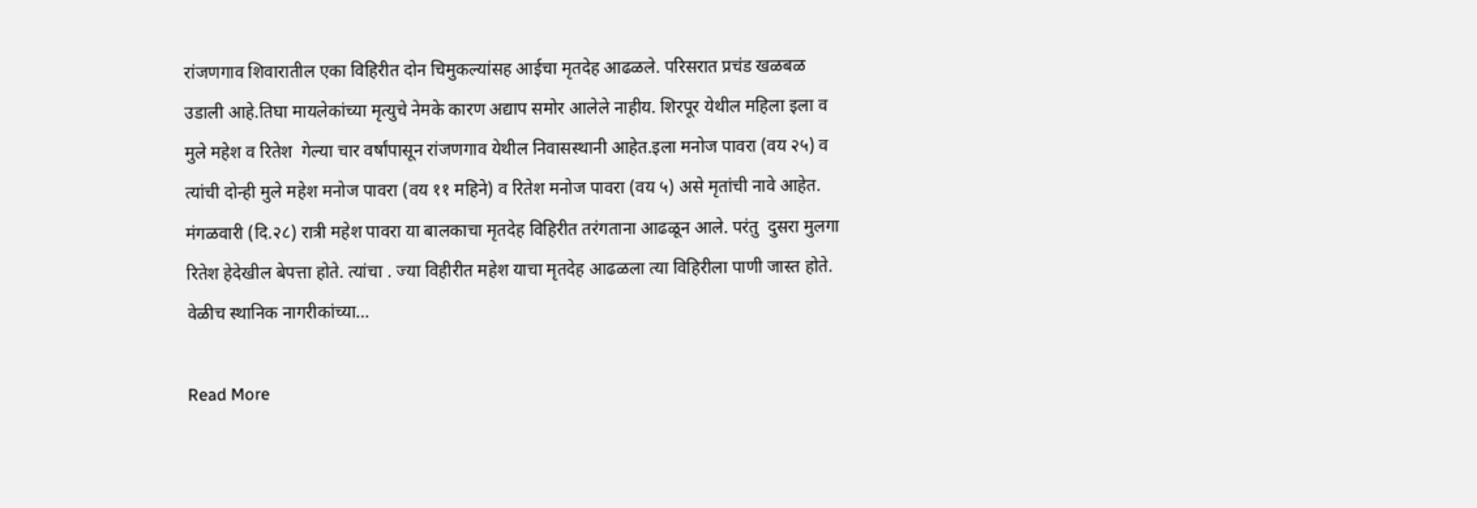रांजणगाव शिवारातील एका विहिरीत दोन चिमुकल्यांसह आईचा मृतदेह आढळले. परिसरात प्रचंड खळबळ उडाली आहे.तिघा मायलेकांच्या मृत्युचे नेमके कारण अद्याप समोर आलेले नाहीय. शिरपूर येथील महिला इला व मुले महेश व रितेश  गेल्या चार वर्षांपासून रांजणगाव येथील निवासस्थानी आहेत.इला मनोज पावरा (वय २५) व त्यांची दोन्ही मुले महेश मनोज पावरा (वय ११ महिने) व रितेश मनोज पावरा (वय ५) असे मृतांची नावे आहेत. मंगळवारी (दि.२८) रात्री महेश पावरा या बालकाचा मृतदेह विहिरीत तरंगताना आढळून आले. परंतु  दुसरा मुलगा रितेश हेदेखील बेपत्ता होते. त्यांचा . ज्या विहीरीत महेश याचा मृतदेह आढळला त्या विहिरीला पाणी जास्त होते. वेळीच स्थानिक नागरीकांच्या…

Read More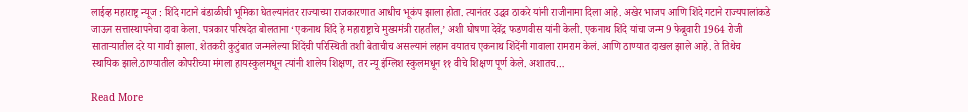लाईव्ह महाराष्ट्र न्यूज : शिंदे गटाने बंडाळीची भूमिका घेतल्यानंतर राज्याच्या राजकारणात आधीच भूकंप झाला होता. त्यानंतर उद्धव ठाकरे यांनी राजीनामा दिला आहे. अखेर भाजप आणि शिंदे गटाने राज्यपालांकडे जाऊन सत्तास्थापनेचा दावा केला. पत्रकार परिषदेत बोलताना ‘एकनाथ शिंदे हे महाराष्ट्राचे मुख्यमंत्री राहतील,’ अशी घोषणा देवेंद्र फडणवीस यांनी केली. एकनाथ शिंदे यांचा जन्म 9 फेब्रुवारी 1964 रोजी साताऱ्यातील दरे या गावी झाला. शेतकरी कुटुंबात जन्मलेल्या शिंदेंची परिस्थिती तशी बेताचीच असल्यानं लहान वयातच एकनाथ शिंदेंनी गावाला रामराम केलं. आणि ठाण्यात दाखल झाले आहे. ते तिथेच स्थायिक झाले.ठाण्यातील कोपरीच्या मंगला हायस्कुलमधून त्यांनी शालेय शिक्षण, तर न्यू इंग्लिश स्कुलमधून ११ वीचे शिक्षण पूर्ण केले. अशातच…

Read More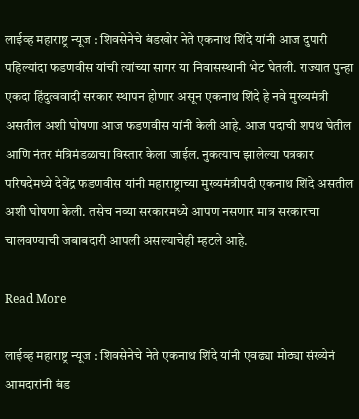लाईव्ह महाराष्ट्र न्यूज : शिवसेनेचे बंडखोर नेते एकनाथ शिंदे यांनी आज दुपारी पहिल्यांदा फडणवीस यांची त्यांच्या सागर या निवासस्थानी भेट घेतली. राज्यात पुन्हा एकदा हिंदुत्ववादी सरकार स्थापन होणार असून एकनाथ शिंदे हे नवे मुख्यमंत्री असतील अशी घोषणा आज फडणवीस यांनी केली आहे. आज पदाची शपथ घेतील आणि नंतर मंत्रिमंडळाचा विस्तार केला जाईल. नुकत्याच झालेल्या पत्रकार परिषदेमध्ये देवेंद्र फडणवीस यांनी महाराष्ट्राच्या मुख्यमंत्रीपदी एकनाथ शिंदे असतील अशी घोषणा केली. तसेच नव्या सरकारमध्ये आपण नसणार मात्र सरकारचा चालवण्याची जबाबदारी आपली असल्याचेही म्हटले आहे.

Read More

लाईव्ह महाराष्ट्र न्यूज : शिवसेनेचे नेते एकनाथ शिंदे यांनी एवढ्या मोठ्या संख्येनं आमदारांनी बंड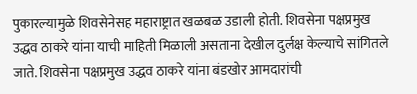पुकारल्यामुळे शिवसेनेसह महाराष्ट्रात खळबळ उडाली होती. शिवसेना पक्षप्रमुख उद्धव ठाकरे यांना याची माहिती मिळाली असताना देखील दुर्लक्ष केल्याचे सांगितले जाते. शिवसेना पक्षप्रमुख उद्धव ठाकरे यांना बंडखोर आमदारांची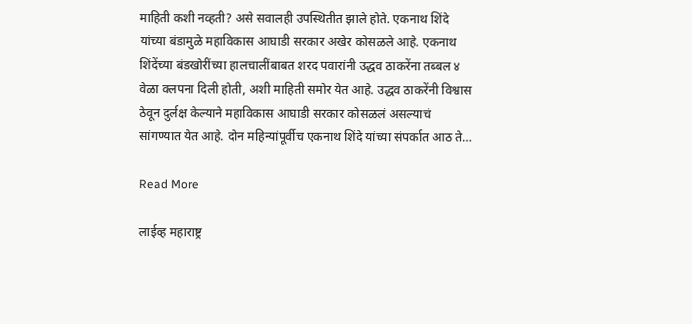माहिती कशी नव्हती? असे सवालही उपस्थितीत झाले होते. एकनाथ शिंदे यांच्या बंडामुळे महाविकास आघाडी सरकार अखेर कोसळले आहे. एकनाथ शिंदेंच्या बंडखोरींच्या हालचालींबाबत शरद पवारांनी उद्धव ठाकरेंना तब्बल ४ वेळा क्लपना दिली होती, अशी माहिती समोर येत आहे. उद्धव ठाकरेंनी विश्वास ठेवून दुर्लक्ष केल्याने महाविकास आघाडी सरकार कोसळलं असल्याचं सांगण्यात येत आहे. दोन महिन्यांपूर्वीच एकनाथ शिंदे यांच्या संपर्कात आठ ते…

Read More

लाईव्ह महाराष्ट्र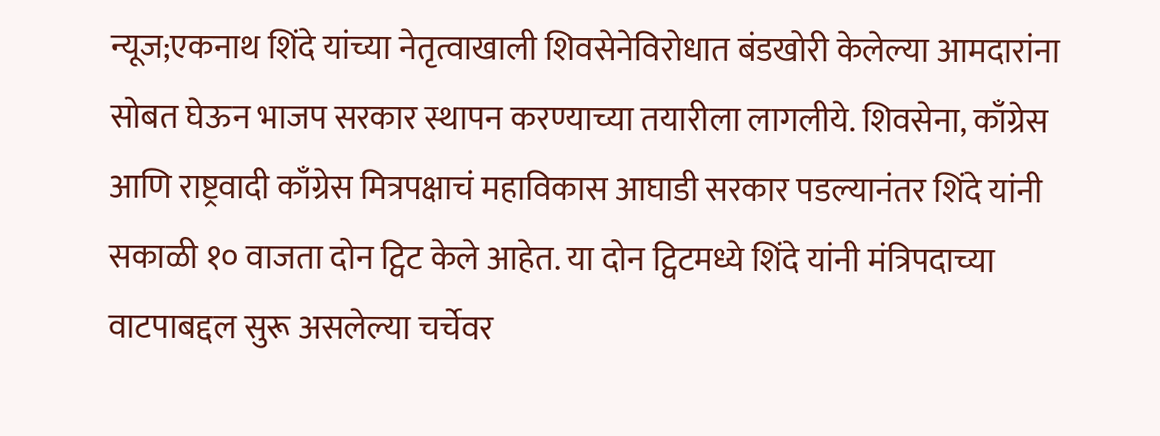न्यूज;एकनाथ शिंदे यांच्या नेतृत्वाखाली शिवसेनेविरोधात बंडखोरी केलेल्या आमदारांना सोबत घेऊन भाजप सरकार स्थापन करण्याच्या तयारीला लागलीये. शिवसेना, काँग्रेस आणि राष्ट्रवादी काँग्रेस मित्रपक्षाचं महाविकास आघाडी सरकार पडल्यानंतर शिंदे यांनी सकाळी १० वाजता दोन ट्विट केले आहेत. या दोन ट्विटमध्ये शिंदे यांनी मंत्रिपदाच्या वाटपाबद्दल सुरू असलेल्या चर्चेवर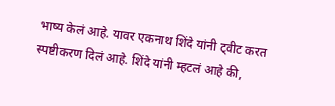भाष्य केलं आहे. यावर एकनाथ शिंदे यांनी ट्वीट करत स्पष्टीकरण दिलं आहे. शिंदे यांनी म्हटलं आहे की,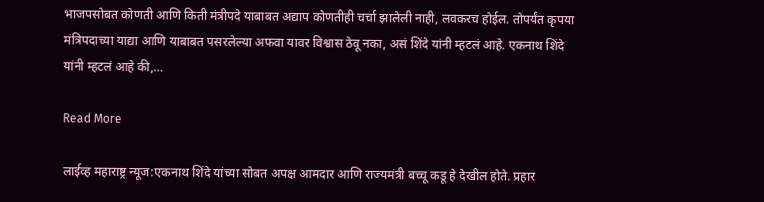भाजपसोबत कोणती आणि किती मंत्रीपदे याबाबत अद्याप कोणतीही चर्चा झालेली नाही, लवकरच होईल. तोपर्यंत कृपया मंत्रिपदाच्या याद्या आणि याबाबत पसरलेल्या अफवा यावर विश्वास ठेवू नका, असं शिंदे यांनी म्हटलं आहे. एकनाथ शिंदे यांनी म्हटलं आहे की,…

Read More

लाईव्ह महाराष्ट्र न्यूज:एकनाथ शिंदे यांच्या सोबत अपक्ष आमदार आणि राज्यमंत्री बच्चू कडू हे देखील होते. प्रहार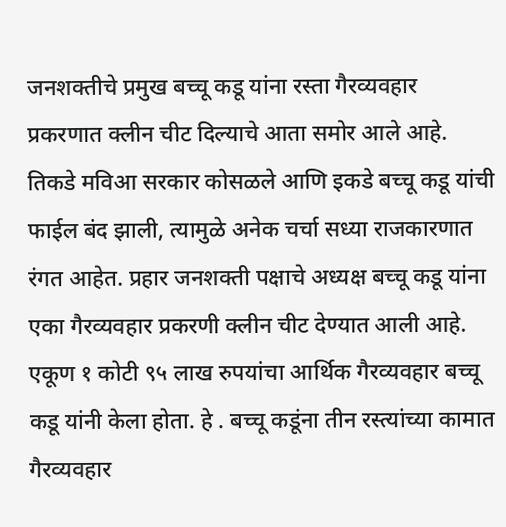जनशक्तीचे प्रमुख बच्चू कडू यांना रस्ता गैरव्यवहार प्रकरणात क्लीन चीट दिल्याचे आता समोर आले आहे. तिकडे मविआ सरकार कोसळले आणि इकडे बच्चू कडू यांची फाईल बंद झाली, त्यामुळे अनेक चर्चा सध्या राजकारणात रंगत आहेत. प्रहार जनशक्ती पक्षाचे अध्यक्ष बच्चू कडू यांना एका गैरव्यवहार प्रकरणी क्लीन चीट देण्यात आली आहे. एकूण १ कोटी ९५ लाख रुपयांचा आर्थिक गैरव्यवहार बच्चू कडू यांनी केला होता. हे . बच्चू कडूंना तीन रस्त्यांच्या कामात गैरव्यवहार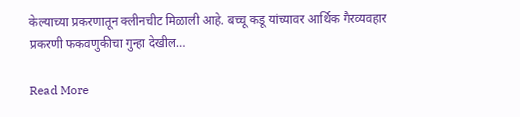केल्याच्या प्रकरणातून क्लीनचीट मिळाली आहे. बच्चू कडू यांच्यावर आर्थिक गैरव्यवहार प्रकरणी फकवणुकीचा गुन्हा देखील…

Read More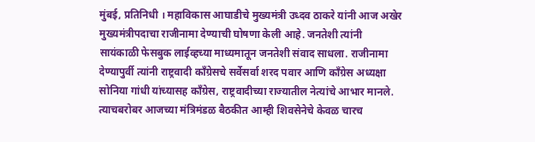मुंबई, प्रतिनिधी । महाविकास आघाडीचे मुख्यमंत्री उध्दव ठाकरे यांनी आज अखेर मुख्यमंत्रीपदाचा राजीनामा देण्याची घोषणा केली आहे. जनतेशी त्यांनी सायंकाळी फेसबुक लाईव्हच्या माध्यमातून जनतेशी संवाद साधला. राजीनामा देण्यापुर्वी त्यांनी राष्ट्रवादी काँग्रेसचे सर्वेसर्वा शरद पवार आणि काँग्रेस अध्यक्षा सोनिया गांधी यांच्यासह काँग्रेस, राष्ट्रवादीच्या राज्यातील नेत्यांचे आभार मानले. त्याचबरोबर आजच्या मंत्रिमंडळ बैठकीत आम्ही शिवसेनेचे केवळ चारच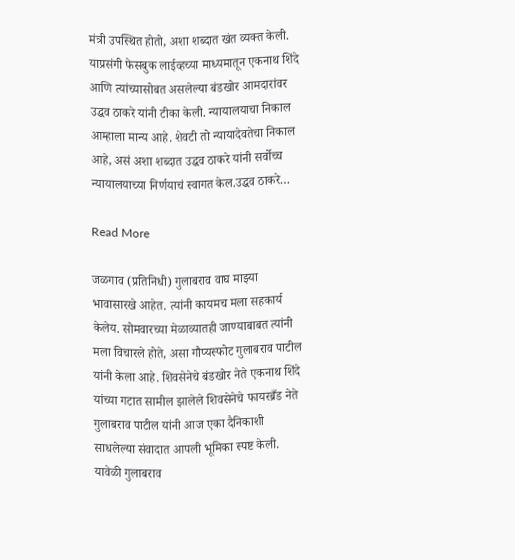मंत्री उपस्थित होतो, अशा शब्दात खंत व्यक्त केली. याप्रसंगी फेसबुक लाईव्हच्या माध्यमातून एकनाथ शिंदे आणि त्यांच्यासोबत असलेल्या बंडखोर आमदारांवर उद्धव ठाकरे यांनी टीका केली. न्यायालयाचा निकाल आम्हाला मान्य आहे. शेवटी तो न्यायादेवतेचा निकाल आहे, असं अशा शब्दात उद्धव ठाकरे यांनी सर्वोच्च न्यायालयाच्या निर्णयाचं स्वागत केल.उद्धव ठाकरे…

Read More

जळगाव (प्रतिनिधी) गुलाबराव वाघ माझ्या भावासारखे आहेत. त्यांनी कायमच मला सहकार्य केलेय. सोमवारच्या मेळाव्यातही जाण्याबाबत त्यांनी मला विचारले होते, असा गौप्यस्फोट गुलाबराव पाटील यांनी केला आहे. शिवसेनेचे बंडखोर नेते एकनाथ शिंदे यांच्या गटात सामील झालेले शिवसेनेचे फायरब्रँड नेते गुलाबराव पाटील यांनी आज एका दैनिकाशी साधलेल्या संवादात आपली भूमिका स्पष्ट केली. यावेळी गुलाबराव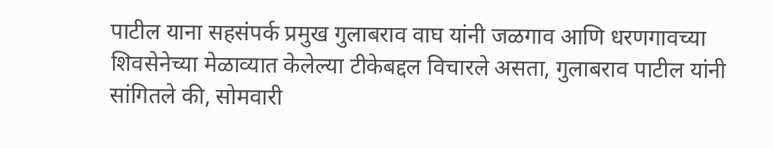पाटील याना सहसंपर्क प्रमुख गुलाबराव वाघ यांनी जळगाव आणि धरणगावच्या शिवसेनेच्या मेळाव्यात केलेल्या टीकेबद्दल विचारले असता, गुलाबराव पाटील यांनी सांगितले की, सोमवारी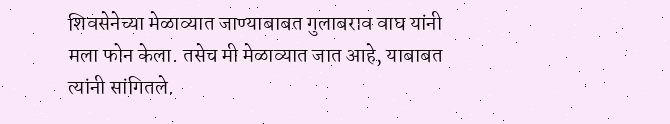शिवसेनेच्या मेळाव्यात जाण्याबाबत गुलाबराव वाघ यांनी मला फोन केला. तसेच मी मेळाव्यात जात आहे, याबाबत त्यांनी सांगितले.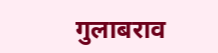गुलाबराव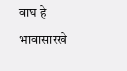वाघ हे भावासारखे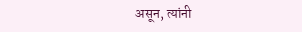असून, त्यांनी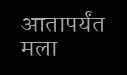आतापर्यंत मला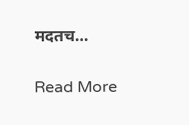मदतच…

Read More